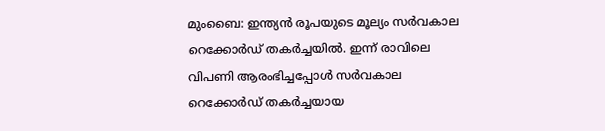മുംബൈ: ഇന്ത്യൻ രൂപയുടെ മൂല്യം സർവകാല റെക്കോർഡ് തകർച്ചയിൽ. ഇന്ന് രാവിലെ വിപണി ആരംഭിച്ചപ്പോൾ സർവകാല റെക്കോർഡ് തകർച്ചയായ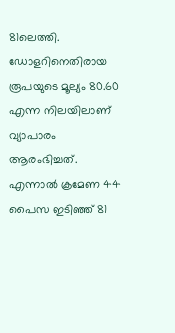81ലെത്തി. ഡോളറിനെതിരായ രൂപയുടെ മൂല്യം 80.60 എന്ന നിലയിലാണ് വ്യാപാരം ആരംഭിച്ചത്. എന്നാൽ ക്രമേണ 44 പൈസ ഇടിഞ്ഞ് 81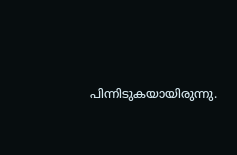പിന്നിടുകയായിരുന്നു.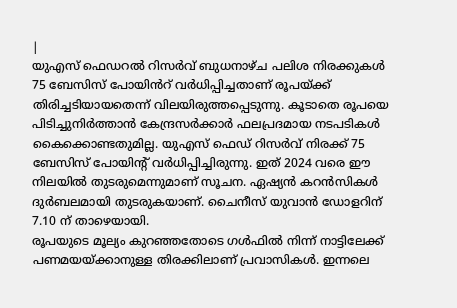|
യുഎസ് ഫെഡറൽ റിസർവ് ബുധനാഴ്ച പലിശ നിരക്കുകൾ 75 ബേസിസ് പോയിൻറ് വർധിപ്പിച്ചതാണ് രൂപയ്ക്ക് തിരിച്ചടിയായതെന്ന് വിലയിരുത്തപ്പെടുന്നു. കൂടാതെ രൂപയെ പിടിച്ചുനിർത്താൻ കേന്ദ്രസർക്കാർ ഫലപ്രദമായ നടപടികൾ കൈക്കൊണ്ടതുമില്ല. യുഎസ് ഫെഡ് റിസർവ് നിരക്ക് 75 ബേസിസ് പോയിന്റ് വർധിപ്പിച്ചിരുന്നു. ഇത് 2024 വരെ ഈ നിലയിൽ തുടരുമെന്നുമാണ് സൂചന. ഏഷ്യൻ കറൻസികൾ ദുർബലമായി തുടരുകയാണ്. ചൈനീസ് യുവാൻ ഡോളറിന് 7.10 ന് താഴെയായി.
രൂപയുടെ മൂല്യം കുറഞ്ഞതോടെ ഗൾഫിൽ നിന്ന് നാട്ടിലേക്ക് പണമയയ്ക്കാനുള്ള തിരക്കിലാണ് പ്രവാസികൾ. ഇന്നലെ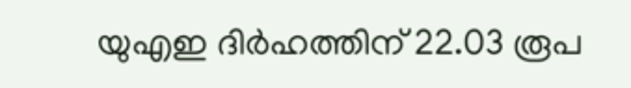യുഎഇ ദിർഹത്തിന് 22.03 രൂപ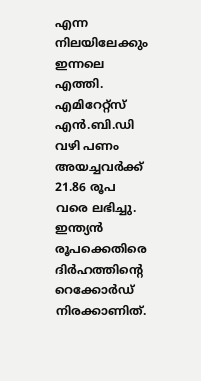എന്ന നിലയിലേക്കും ഇന്നലെ എത്തി. എമിറേറ്റ്സ് എൻ.ബി.ഡി വഴി പണം അയച്ചവർക്ക് 21.86 രൂപ വരെ ലഭിച്ചു. ഇന്ത്യൻ രൂപക്കെതിരെ ദിർഹത്തിന്റെ റെക്കോർഡ് നിരക്കാണിത്.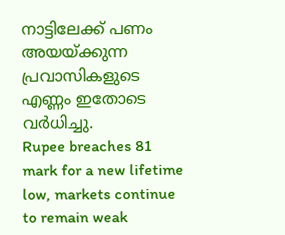നാട്ടിലേക്ക് പണം അയയ്ക്കുന്ന പ്രവാസികളുടെ എണ്ണം ഇതോടെ വർധിച്ചു.
Rupee breaches 81 mark for a new lifetime low, markets continue to remain weak